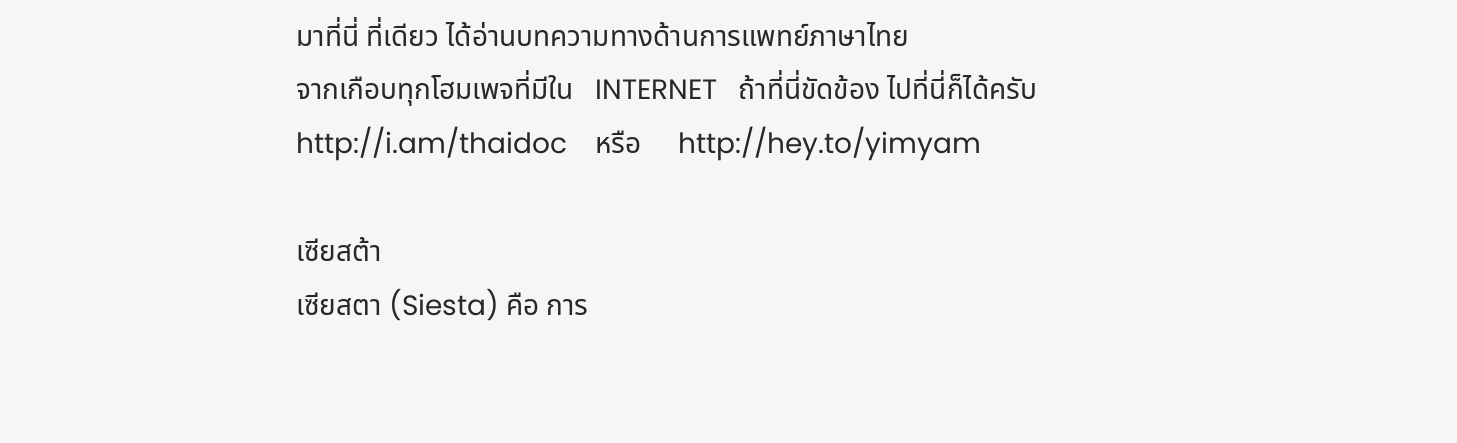มาที่นี่ ที่เดียว ได้อ่านบทความทางด้านการแพทย์ภาษาไทย
จากเกือบทุกโฮมเพจที่มีใน   INTERNET   ถ้าที่นี่ขัดข้อง ไปที่นี่ก็ได้ครับ
http://i.am/thaidoc    หรือ     http://hey.to/yimyam

เซียสต้า
เซียสตา (Siesta) คือ การ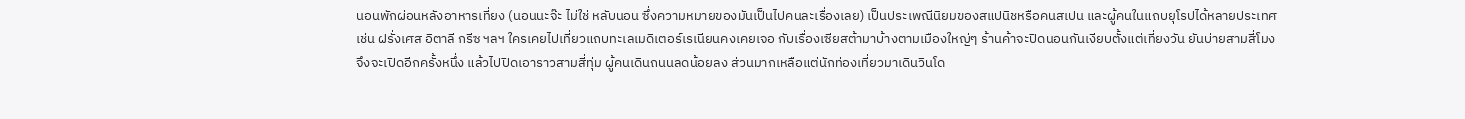นอนพักผ่อนหลังอาหารเที่ยง (นอนนะจ๊ะ ไม่ใช่ หลับนอน ซึ่งความหมายของมันเป็นไปคนละเรื่องเลย) เป็นประเพณีนิยมของสแปนิชหรือคนสเปน และผู้คนในแถบยุโรปได้หลายประเทศ
เช่น ฝรั่งเศส อิตาลี กรีซ ฯลฯ ใครเคยไปเที่ยวแถบทะเลเมดิเตอร์เรเนียนคงเคยเจอ กับเรื่องเซียสต้ามาบ้างตามเมืองใหญ่ๆ ร้านค้าจะปิดนอนกันเงียบตั้งแต่เที่ยงวัน ยันบ่ายสามสี่โมงจึงจะเปิดอีกครั้งหนึ่ง แล้วไปปิดเอาราวสามสี่ทุ่ม ผู้คนเดินถนนลดน้อยลง ส่วนมากเหลือแต่นักท่องเที่ยวมาเดินวินโด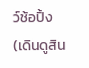ว์ช้อปิ้ง (เดินดูสิน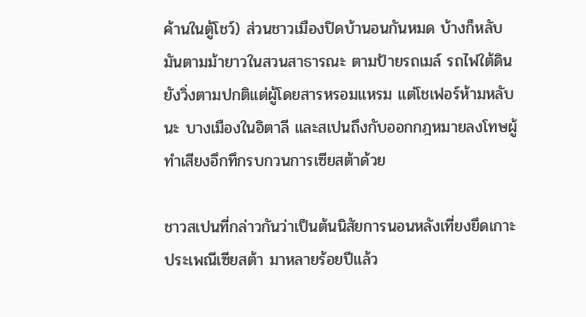ค้านในตู้โชว์) ส่วนชาวเมืองปิดบ้านอนกันหมด บ้างก็หลับมันตามม้ายาวในสวนสาธารณะ ตามป้ายรถเมล์ รถไฟใต้ดินยังวิ่งตามปกติแต่ผู้โดยสารหรอมแหรม แต่โชเฟอร์ห้ามหลับนะ บางเมืองในอิตาลี และสเปนถึงกับออกกฎหมายลงโทษผู้ทำเสียงอึกทึกรบกวนการเซียสต้าด้วย

ชาวสเปนที่กล่าวกันว่าเป็นต้นนิสัยการนอนหลังเที่ยงยึดเกาะประเพณีเซียสต้า มาหลายร้อยปีแล้ว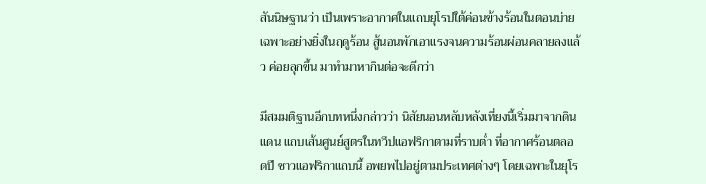สันนิษฐานว่า เป็นเพราะอากาศในแถบยุโรปใต้ค่อนข้างร้อนในตอนบ่าย เฉพาะอย่างยิ่งในฤดูร้อน สู้นอนพักเอาแรงจนความร้อนผ่อนคลายลงแล้ว ค่อยลุกขึ้น มาทำมาหากินต่อจะดีกว่า

มีสมมติฐานอีกบทหนึ่งกล่าวว่า นิสัยนอนหลับหลังเที่ยงนี้เริ่มมาจากดินแดน แถบเส้นศูนย์สูตรในทวีปแอฟริกาตามที่ราบต่ำ ที่อากาศร้อนตลอดปี ชาวแอฟริกาแถบนี้ อพยพไปอยู่ตามประเทศต่างๆ โดยเฉพาะในยุโร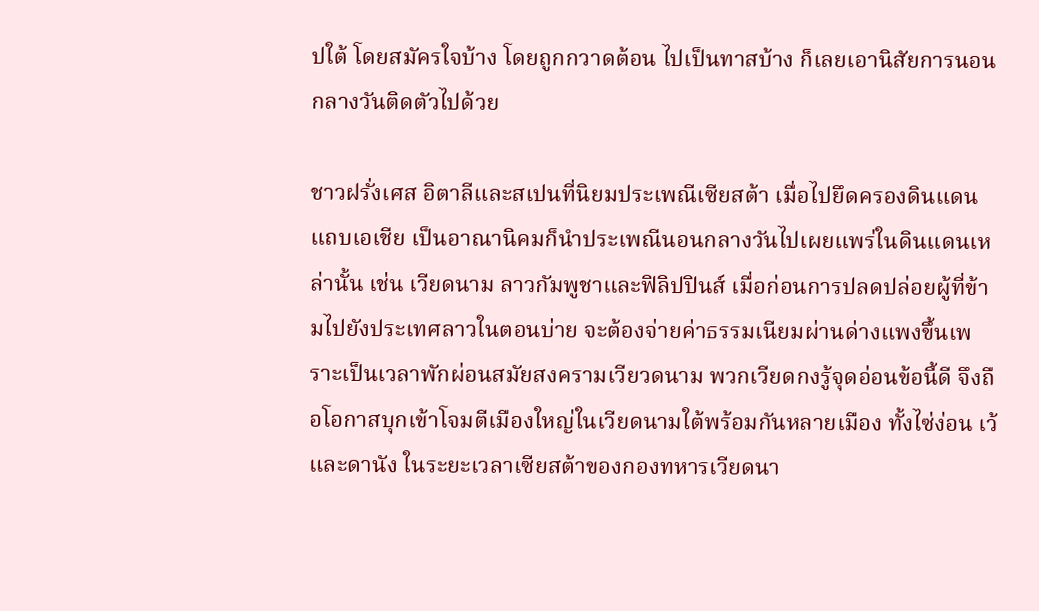ปใต้ โดยสมัครใจบ้าง โดยถูกกวาดต้อน ไปเป็นทาสบ้าง ก็เลยเอานิสัยการนอนกลางวันติดตัวไปด้วย

ชาวฝรั่งเศส อิตาลีและสเปนที่นิยมประเพณีเซียสต้า เมื่อไปยึดครองดินแดนแถบเอเชีย เป็นอาณานิคมก็นำประเพณีนอนกลางวันไปเผยแพร่ในดินแดนเหล่านั้น เช่น เวียดนาม ลาวกัมพูชาและฟิลิปปินส์ เมื่อก่อนการปลดปล่อยผู้ที่ข้ามไปยังประเทศลาวในตอนบ่าย จะต้องจ่ายค่าธรรมเนียมผ่านด่างแพงขึ้นเพราะเป็นเวลาพักผ่อนสมัยสงครามเวียวดนาม พวกเวียดกงรู้จุดอ่อนข้อนี้ดี จึงถือโอกาสบุกเข้าโจมตีเมืองใหญ่ในเวียดนามใต้พร้อมกันหลายเมือง ทั้งไซ่ง่อน เว้ และดานัง ในระยะเวลาเซียสต้าของกองทหารเวียดนา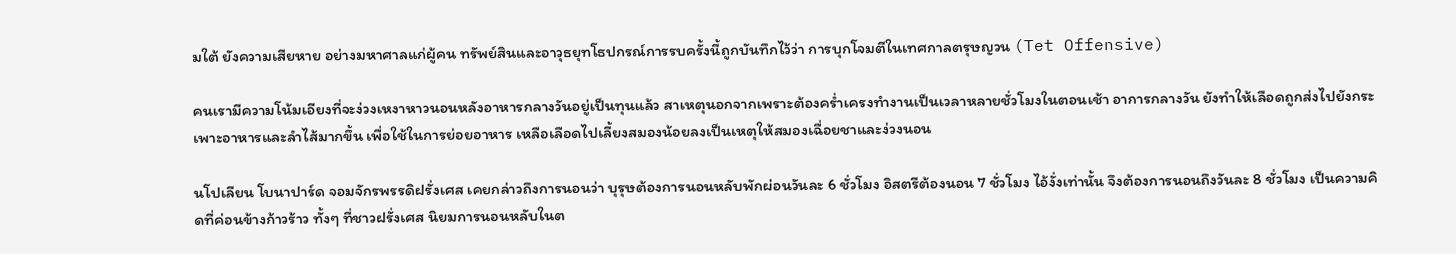มใต้ ยังความเสียหาย อย่างมหาศาลแก่ผู้คน ทรัพย์สินและอาวุธยุทโธปกรณ์การรบครั้งนี้ถูกบันทึกไว้ว่า การบุกโจมตีในเทศกาลตรุษญวน (Tet Offensive)

คนเรามีความโน้มเอียงที่จะง่วงเหงาหาวนอนหลังอาหารกลางวันอยู่เป็นทุนแล้ว สาเหตุนอกจากเพราะต้องคร่ำเครงทำงานเป็นเวลาหลายชั่วโมงในตอนเช้า อาการกลางวัน ยังทำให้เลือดถูกส่งไปยังกระเพาะอาหารและลำไส้มากขึ้น เพื่อใช้ในการย่อยอาหาร เหลือเลือดไปเลี้ยงสมองน้อยลงเป็นเหตุให้สมองเฉื่อยชาและง่วงนอน

นโปเลียน โบนาปาร์ด จอมจักรพรรดิฝรั่งเศส เคยกล่าวถึงการนอนว่า บุรุษต้องการนอนหลับพักผ่อนวันละ 6 ชั่วโมง อิสตรีต้องนอน 7 ชั่วโมง ไอ้งั่งเท่านั้น จึงต้องการนอนถึงวันละ 8 ชั่วโมง เป็นความคิดที่ค่อนข้างก้าวร้าว ทั้งๆ ที่ชาวฝรั่งเศส นิยมการนอนหลับในต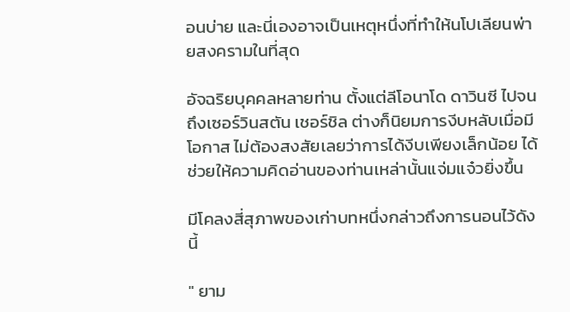อนบ่าย และนี่เองอาจเป็นเหตุหนึ่งที่ทำให้นโปเลียนพ่ายสงครามในที่สุด

อัจฉริยบุคคลหลายท่าน ตั้งแต่ลีโอนาโด ดาวินซี ไปจนถึงเซอร์วินสตัน เชอร์ชิล ต่างก็นิยมการงีบหลับเมื่อมีโอกาส ไม่ต้องสงสัยเลยว่าการได้งีบเพียงเล็กน้อย ได้ช่วยให้ความคิดอ่านของท่านเหล่านั้นแจ่มแจ๋วยิ่งขึ้น

มีโคลงสี่สุภาพของเก่าบทหนึ่งกล่าวถึงการนอนไว้ดังนี้

" ยาม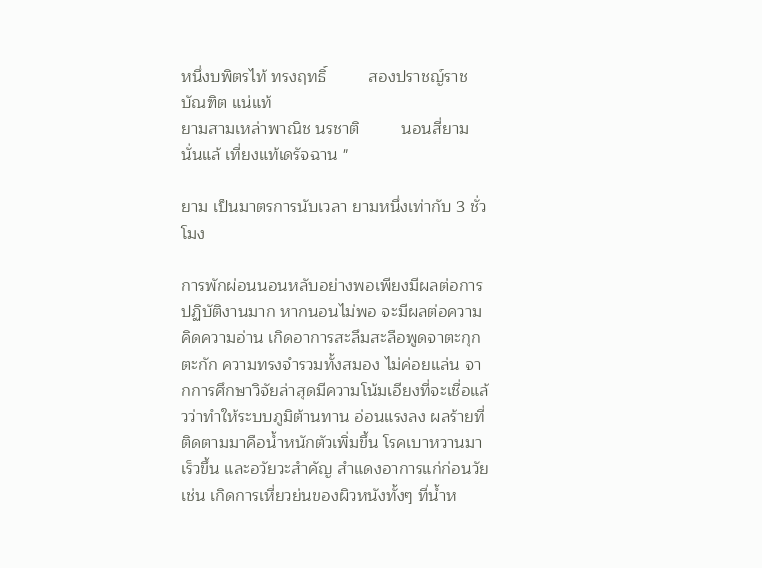หนึ่งบพิตรไท้ ทรงฤทธิ์         สองปราชญ์ราชบัณฑิต แน่แท้
ยามสามเหล่าพาณิช นรชาติ         นอนสี่ยามนั่นแล้ เที่ยงแท้เดรัจฉาน "

ยาม เป็นมาตรการนับเวลา ยามหนึ่งเท่ากับ 3 ชั่วโมง

การพักผ่อนนอนหลับอย่างพอเพียงมีผลต่อการปฏิบัติงานมาก หากนอนไม่พอ จะมีผลต่อความคิดความอ่าน เกิดอาการสะลึมสะลือพูดจาตะกุกตะกัก ความทรงจำรวมทั้งสมอง ไม่ค่อยแล่น จากการศึกษาวิจัยล่าสุดมีความโน้มเอียงที่จะเชื่อแล้วว่าทำให้ระบบภูมิต้านทาน อ่อนแรงลง ผลร้ายที่ติดตามมาคือน้ำหนักตัวเพิ่มขึ้น โรคเบาหวานมาเร็วขึ้น และอวัยวะสำคัญ สำแดงอาการแก่ก่อนวัย เช่น เกิดการเหี่ยวย่นของผิวหนังทั้งๆ ที่น้ำห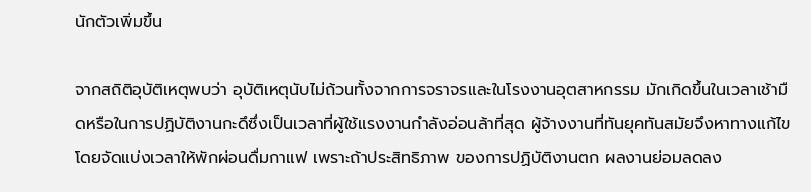นักตัวเพิ่มขึ้น

จากสถิติอุบัติเหตุพบว่า อุบัติเหตุนับไม่ถ้วนทั้งจากการจราจรและในโรงงานอุตสาหกรรม มักเกิดขึ้นในเวลาเช้ามืดหรือในการปฏิบัติงานกะดึซึ่งเป็นเวลาที่ผู้ใช้แรงงานกำลังอ่อนล้าที่สุด ผู้จ้างงานที่ทันยุคทันสมัยจึงหาทางแก้ไขโดยจัดแบ่งเวลาให้พักผ่อนดื่มกาแฟ เพราะถ้าประสิทธิภาพ ของการปฏิบัติงานตก ผลงานย่อมลดลง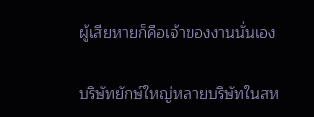ผู้เสียหายก็คือเจ้าของงานนั่นเอง

บริษัทยักษ์ใหญ่หลายบริษัทในสห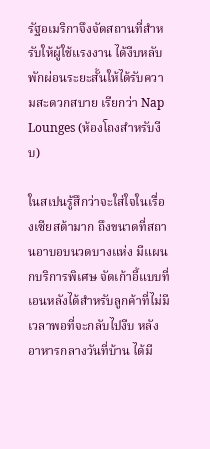รัฐอเมริกาจึงจัดสถานที่สำหรับให้ผู้ใช้แรงงาน ได้งีบหลับพักผ่อนระยะสั้นให้ได้รับความสะดวกสบาย เรียกว่า Nap Lounges (ห้องโถงสำหรับงีบ)

ในสเปนรู้สึกว่าจะใส่ใจในเรื่องเซียสต้ามาก ถึงขนาดที่สถานอาบอบนวดบางแห่ง มีแผนกบริการพิเศษ จัดเก้าอี้แบบที่เอนหลังได้สำหรับลูกค้าที่ไม่มีเวลาพอที่จะกลับไปงีบ หลังอาหารกลางวันที่บ้าน ได้มี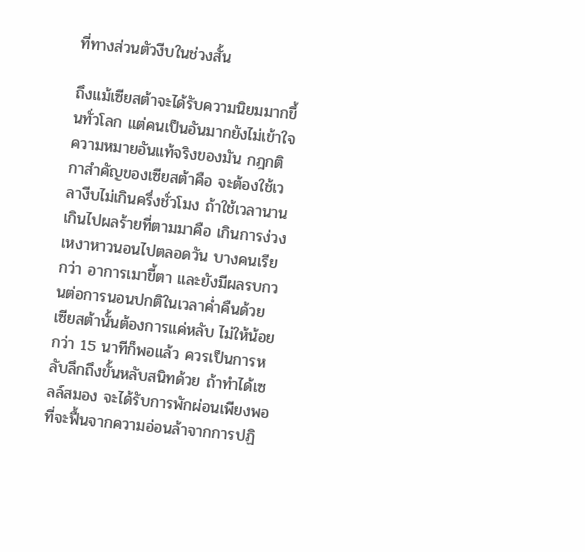ที่ทางส่วนตัวงีบในช่วงสั้น

ถึงแม้เซียสต้าจะได้รับความนิยมมากขึ้นทั่วโลก แต่คนเป็นอันมากยังไม่เข้าใจ ความหมายอันแท้จริงของมัน กฎกติกาสำคัญของเซียสต้าคือ จะต้องใช้เวลางีบไม่เกินครึ่งชั่วโมง ถ้าใช้เวลานานเกินไปผลร้ายที่ตามมาคือ เกินการง่วงเหงาหาวนอนไปตลอดวัน บางคนเรียกว่า อาการเมาขี้ตา และยังมีผลรบกวนต่อการนอนปกติในเวลาค่ำคืนด้วย เซียสต้านั้นต้องการแค่หลับ ไม่ให้น้อยกว่า 15 นาทีก็พอแล้ว ควรเป็นการหลับลึกถึงขั้นหลับสนิทด้วย ถ้าทำได้เซลล์สมอง จะได้รับการพักผ่อนเพียงพอที่จะฟื้นจากความอ่อนล้าจากการปฏิ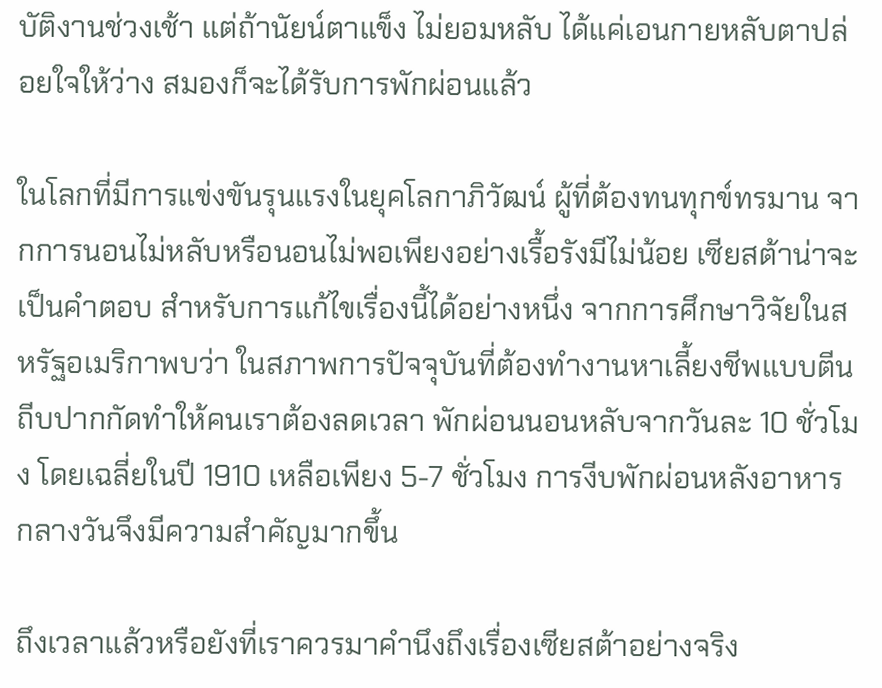บัติงานช่วงเช้า แต่ถ้านัยน์ตาแข็ง ไม่ยอมหลับ ได้แค่เอนกายหลับตาปล่อยใจให้ว่าง สมองก็จะได้รับการพักผ่อนแล้ว

ในโลกที่มีการแข่งขันรุนแรงในยุคโลกาภิวัฒน์ ผู้ที่ต้องทนทุกข์ทรมาน จากการนอนไม่หลับหรือนอนไม่พอเพียงอย่างเรื้อรังมีไม่น้อย เซียสต้าน่าจะเป็นคำตอบ สำหรับการแก้ไขเรื่องนี้ได้อย่างหนึ่ง จากการศึกษาวิจัยในสหรัฐอเมริกาพบว่า ในสภาพการปัจจุบันที่ต้องทำงานหาเลี้ยงชีพแบบตีนถีบปากกัดทำให้คนเราต้องลดเวลา พักผ่อนนอนหลับจากวันละ 10 ชั่วโมง โดยเฉลี่ยในปี 1910 เหลือเพียง 5-7 ชั่วโมง การงีบพักผ่อนหลังอาหารกลางวันจึงมีความสำคัญมากขึ้น

ถึงเวลาแล้วหรือยังที่เราควรมาคำนึงถึงเรื่องเซียสต้าอย่างจริง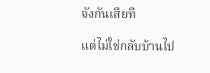จังกันเสียที

แต่ไม่ใช่กลับบ้านไป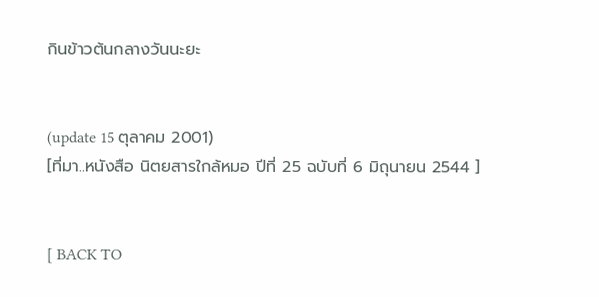กินข้าวต้นกลางวันนะยะ


(update 15 ตุลาคม 2001)
[ที่มา..หนังสือ นิตยสารใกล้หมอ ปีที่ 25 ฉบับที่ 6 มิถุนายน 2544 ]


[ BACK TO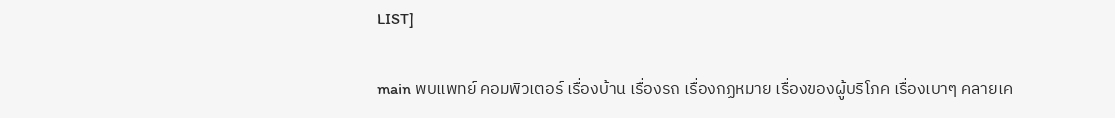LIST]

main พบแพทย์ คอมพิวเตอร์ เรื่องบ้าน เรื่องรถ เรื่องกฏหมาย เรื่องของผู้บริโภค เรื่องเบาๆ คลายเค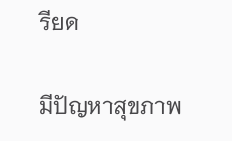รียด

มีปัญหาสุขภาพ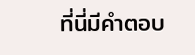ที่นี่มีคำตอบ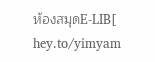ห้องสมุดE-LIB[ hey.to/yimyam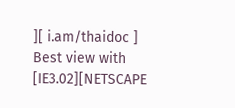][ i.am/thaidoc ]
Best view with [IE3.02][NETSCAPE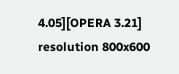4.05][OPERA 3.21] resolution 800x600